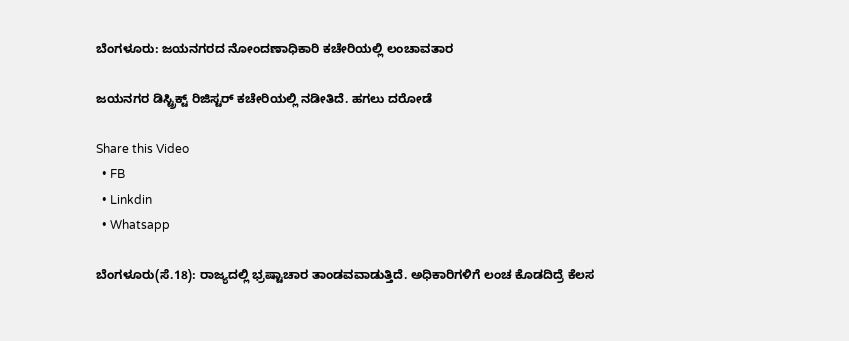ಬೆಂಗಳೂರು: ಜಯನಗರದ ನೋಂದಣಾಧಿಕಾರಿ ಕಚೇರಿಯಲ್ಲಿ ಲಂಚಾವತಾರ

ಜಯನಗರ ಡಿಸ್ಟ್ರಿಕ್ಟ್‌ ರಿಜಿಸ್ಟರ್‌ ಕಚೇರಿಯಲ್ಲಿ ನಡೀತಿದೆ. ಹಗಲು ದರೋಡೆ

Share this Video
  • FB
  • Linkdin
  • Whatsapp

ಬೆಂಗಳೂರು(ಸೆ.18): ರಾಜ್ಯದಲ್ಲಿ ಭ್ರಷ್ಟಾಚಾರ ತಾಂಡವವಾಡುತ್ತಿದೆ. ಅಧಿಕಾರಿಗಳಿಗೆ ಲಂಚ ಕೊಡದಿದ್ರೆ ಕೆಲಸ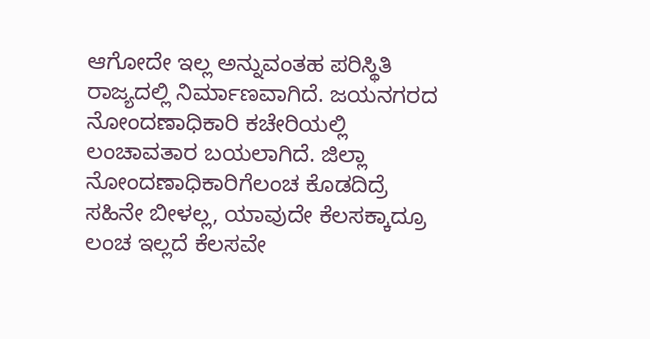ಆಗೋದೇ ಇಲ್ಲ ಅನ್ನುವಂತಹ ಪರಿಸ್ಥಿತಿ ರಾಜ್ಯದಲ್ಲಿ ನಿರ್ಮಾಣವಾಗಿದೆ. ಜಯನಗರದ ನೋಂದಣಾಧಿಕಾರಿ ಕಚೇರಿಯಲ್ಲಿ ಲಂಚಾವತಾರ ಬಯಲಾಗಿದೆ. ಜಿಲ್ಲಾ ನೋಂದಣಾಧಿಕಾರಿಗೆಲಂಚ ಕೊಡದಿದ್ರೆ ಸಹಿನೇ ಬೀಳಲ್ಲ, ಯಾವುದೇ ಕೆಲಸಕ್ಕಾದ್ರೂ ಲಂಚ ಇಲ್ಲದೆ ಕೆಲಸವೇ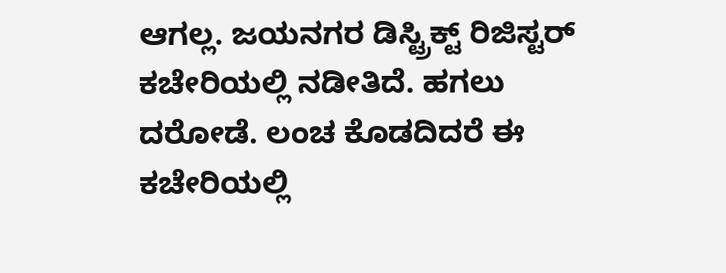ಆಗಲ್ಲ. ಜಯನಗರ ಡಿಸ್ಟ್ರಿಕ್ಟ್‌ ರಿಜಿಸ್ಟರ್‌ ಕಚೇರಿಯಲ್ಲಿ ನಡೀತಿದೆ. ಹಗಲು ದರೋಡೆ. ಲಂಚ ಕೊಡದಿದರೆ ಈ ಕಚೇರಿಯಲ್ಲಿ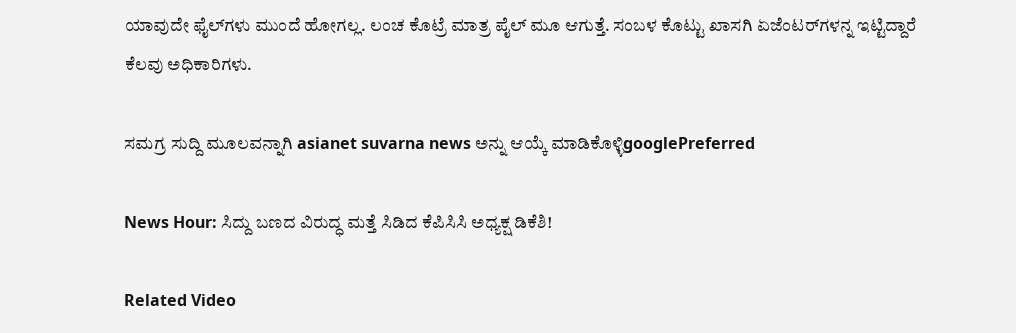ಯಾವುದೇ ಫೈಲ್‌ಗಳು ಮುಂದೆ ಹೋಗಲ್ಲ. ಲಂಚ ಕೊಟ್ರೆ ಮಾತ್ರ ಪೈಲ್‌ ಮೂ ಆಗುತ್ತೆ. ಸಂಬಳ ಕೊಟ್ಟು ಖಾಸಗಿ ಏಜೆಂಟರ್‌ಗಳನ್ನ ಇಟ್ಟಿದ್ದಾರೆ ಕೆಲವು ಅಧಿಕಾರಿಗಳು.

ಸಮಗ್ರ ಸುದ್ದಿ ಮೂಲವನ್ನಾಗಿ asianet suvarna news ಅನ್ನು ಆಯ್ಕೆ ಮಾಡಿಕೊಳ್ಳಿgooglePreferred

News Hour: ಸಿದ್ದು ಬಣದ ವಿರುದ್ಧ ಮತ್ತೆ ಸಿಡಿದ ಕೆಪಿಸಿಸಿ ಅಧ್ಯಕ್ಷ ಡಿಕೆಶಿ!

Related Video